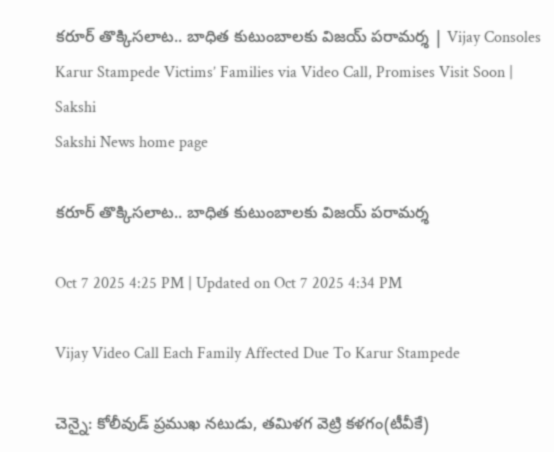కరూర్ తొక్కిసలాట.. బాధిత కుటుంబాలకు విజయ్‌ పరామర్శ | Vijay Consoles Karur Stampede Victims’ Families via Video Call, Promises Visit Soon | Sakshi
Sakshi News home page

కరూర్ తొక్కిసలాట.. బాధిత కుటుంబాలకు విజయ్‌ పరామర్శ

Oct 7 2025 4:25 PM | Updated on Oct 7 2025 4:34 PM

Vijay Video Call Each Family Affected Due To Karur Stampede

చెన్నై: కోలీవుడ్‌ ప్రముఖ నటుడు, తమిళగ వెట్రి కళగం(టీవీకే)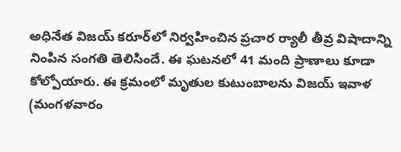అధినేత విజయ్‌ కరూర్‌లో నిర్వహించిన ప్రచార ర్యాలీ తీవ్ర విషాదాన్ని నింపిన సంగతి తెలిసిందే. ఈ ఘటనలో 41 మంది ప్రాణాలు కూడా కోల్పోయారు. ఈ క్రమంలో మృతుల కుటుంబాలను విజయ్‌ ఇవాళ  (మంగళవారం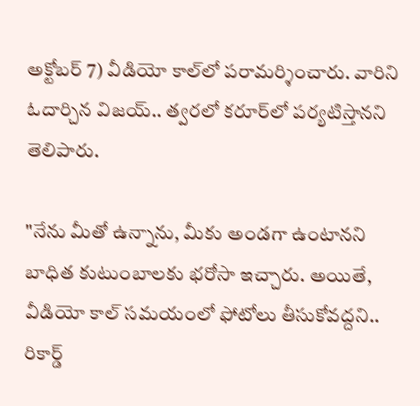అక్టోబర్‌ 7) వీడియో కాల్‌లో పరామర్శించారు. వారిని ఓదార్చిన విజయ్‌.. త్వరలో కరూర్‌లో పర్యటిస్తానని తెలిపారు.

"నేను మీతో ఉన్నాను, మీకు అండగా ఉంటానని బాధిత కుటుంబాలకు భరోసా ఇచ్చారు. అయితే, వీడియో కాల్ సమయంలో ఫోటోలు తీసుకోవద్దని.. రికార్డ్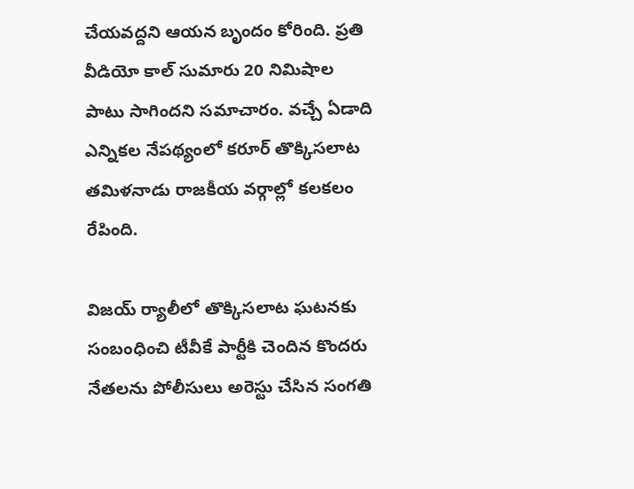చేయవద్దని ఆయన బృందం కోరింది. ప్రతి వీడియో కాల్ సుమారు 20 నిమిషాల పాటు సాగిందని సమాచారం. వచ్చే ఏడాది ఎన్నికల నేపథ్యంలో కరూర్‌ తొక్కిసలాట తమిళనాడు రాజకీయ వర్గాల్లో కలకలం రేపింది.

విజయ్‌ ర్యాలీలో తొక్కిసలాట ఘటనకు సంబంధించి టీవీకే పార్టీకి చెందిన కొందరు నేతలను పోలీసులు అరెస్టు చేసిన సంగతి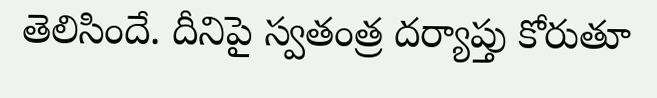తెలిసిందే. దీనిపై స్వతంత్ర దర్యాప్తు కోరుతూ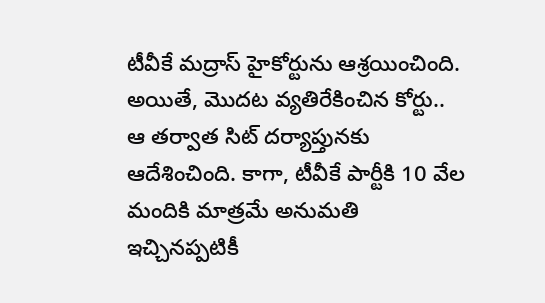టీవీకే మద్రాస్‌ హైకోర్టును ఆశ్రయించింది. అయితే, మొదట వ్యతిరేకించిన కోర్టు.. ఆ తర్వాత సిట్‌ దర్యాప్తునకు ఆదేశించింది. కాగా, టీవీకే పార్టీకి 10 వేల మందికి మాత్రమే అనుమతి ఇచ్చినప్పటికీ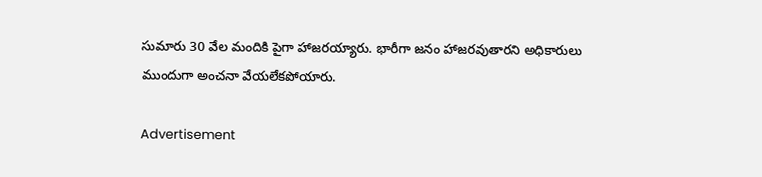సుమారు 30 వేల మందికి పైగా హాజరయ్యారు. భారీగా జనం హాజరవుతారని అధికారులు ముందుగా అంచనా వేయలేకపోయారు.

Advertisement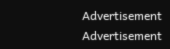Advertisement
Advertisement